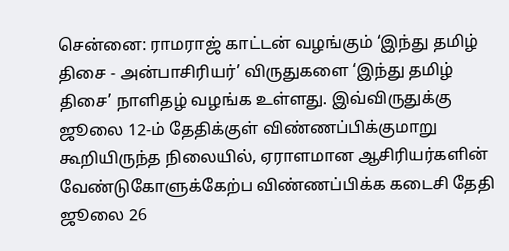சென்னை: ராமராஜ் காட்டன் வழங்கும் ‘இந்து தமிழ் திசை - அன்பாசிரியர்’ விருதுகளை ‘இந்து தமிழ் திசை’ நாளிதழ் வழங்க உள்ளது. இவ்விருதுக்கு ஜூலை 12-ம் தேதிக்குள் விண்ணப்பிக்குமாறு கூறியிருந்த நிலையில், ஏராளமான ஆசிரியர்களின் வேண்டுகோளுக்கேற்ப விண்ணப்பிக்க கடைசி தேதி ஜூலை 26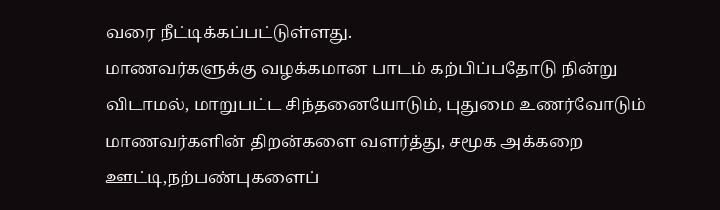வரை நீட்டிக்கப்பட்டுள்ளது.
மாணவர்களுக்கு வழக்கமான பாடம் கற்பிப்பதோடு நின்று விடாமல், மாறுபட்ட சிந்தனையோடும், புதுமை உணர்வோடும் மாணவர்களின் திறன்களை வளர்த்து, சமூக அக்கறை ஊட்டி,நற்பண்புகளைப்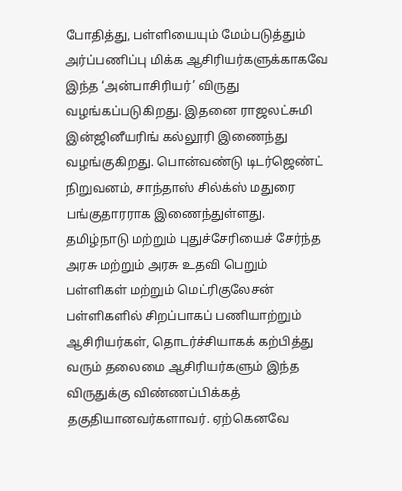போதித்து, பள்ளியையும் மேம்படுத்தும் அர்ப்பணிப்பு மிக்க ஆசிரியர்களுக்காகவே இந்த ‘அன்பாசிரியர்’ விருது வழங்கப்படுகிறது. இதனை ராஜலட்சுமி இன்ஜினீயரிங் கல்லூரி இணைந்து வழங்குகிறது. பொன்வண்டு டிடர்ஜெண்ட் நிறுவனம், சாந்தாஸ் சில்க்ஸ் மதுரை பங்குதாரராக இணைந்துள்ளது.
தமிழ்நாடு மற்றும் புதுச்சேரியைச் சேர்ந்த அரசு மற்றும் அரசு உதவி பெறும் பள்ளிகள் மற்றும் மெட்ரிகுலேசன் பள்ளிகளில் சிறப்பாகப் பணியாற்றும் ஆசிரியர்கள், தொடர்ச்சியாகக் கற்பித்து வரும் தலைமை ஆசிரியர்களும் இந்த விருதுக்கு விண்ணப்பிக்கத் தகுதியானவர்களாவர். ஏற்கெனவே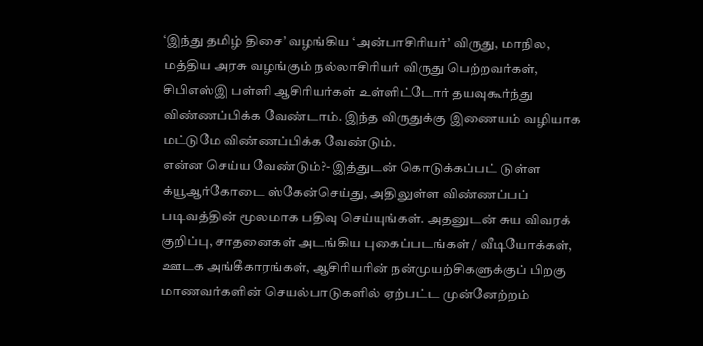‘இந்து தமிழ் திசை’ வழங்கிய ‘அன்பாசிரியர்’ விருது, மாநில, மத்திய அரசு வழங்கும் நல்லாசிரியர் விருது பெற்றவர்கள், சிபிஎஸ்இ பள்ளி ஆசிரியர்கள் உள்ளிட்டோர் தயவுகூர்ந்து விண்ணப்பிக்க வேண்டாம். இந்த விருதுக்கு இணையம் வழியாக மட்டுமே விண்ணப்பிக்க வேண்டும்.
என்ன செய்ய வேண்டும்?- இத்துடன் கொடுக்கப்பட் டுள்ள க்யூஆர்கோடை ஸ்கேன்செய்து, அதிலுள்ள விண்ணப்பப் படிவத்தின் மூலமாக பதிவு செய்யுங்கள். அதனுடன் சுய விவரக் குறிப்பு, சாதனைகள் அடங்கிய புகைப்படங்கள் / வீடியோக்கள், ஊடக அங்கீகாரங்கள், ஆசிரியரின் நன்முயற்சிகளுக்குப் பிறகு மாணவர்களின் செயல்பாடுகளில் ஏற்பட்ட முன்னேற்றம்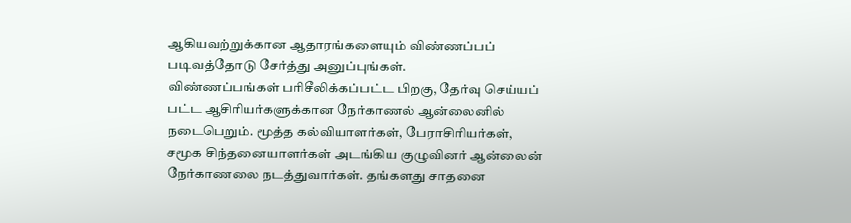ஆகியவற்றுக்கான ஆதாரங்களையும் விண்ணப்பப் படிவத்தோடு சேர்த்து அனுப்புங்கள்.
விண்ணப்பங்கள் பரிசீலிக்கப்பட்ட பிறகு, தேர்வு செய்யப் பட்ட ஆசிரியர்களுக்கான நேர்காணல் ஆன்லைனில் நடைபெறும். மூத்த கல்வியாளர்கள், பேராசிரியர்கள், சமூக சிந்தனையாளர்கள் அடங்கிய குழுவினர் ஆன்லைன் நேர்காணலை நடத்துவார்கள். தங்களது சாதனை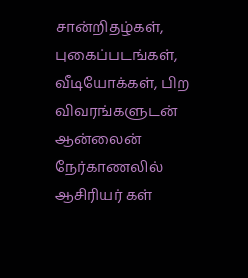சான்றிதழ்கள், புகைப்படங்கள், வீடியோக்கள், பிற விவரங்களுடன் ஆன்லைன் நேர்காணலில் ஆசிரியர் கள்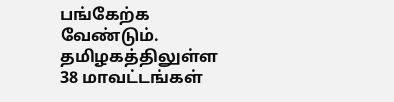பங்கேற்க வேண்டும். தமிழகத்திலுள்ள 38 மாவட்டங்கள்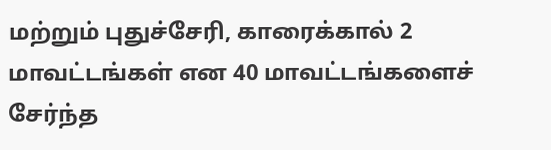மற்றும் புதுச்சேரி, காரைக்கால் 2 மாவட்டங்கள் என 40 மாவட்டங்களைச் சேர்ந்த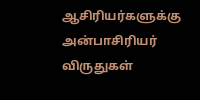ஆசிரியர்களுக்கு அன்பாசிரியர் விருதுகள்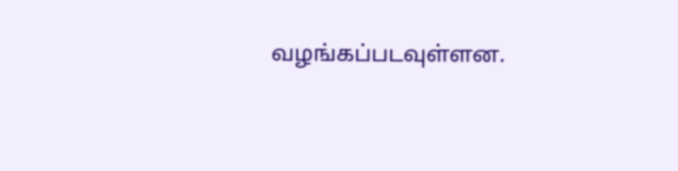வழங்கப்படவுள்ளன.